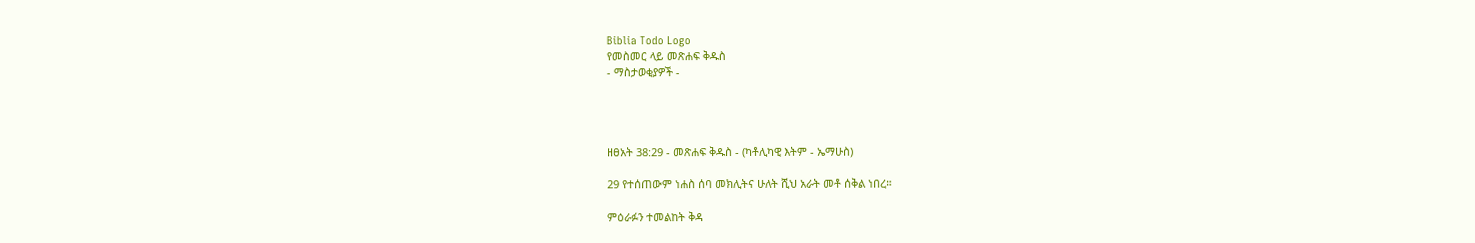Biblia Todo Logo
የመስመር ላይ መጽሐፍ ቅዱስ
- ማስታወቂያዎች -




ዘፀአት 38:29 - መጽሐፍ ቅዱስ - (ካቶሊካዊ እትም - ኤማሁስ)

29 የተሰጠውም ነሐስ ሰባ መክሊትና ሁለት ሺህ አራት መቶ ሰቅል ነበረ።

ምዕራፉን ተመልከት ቅዳ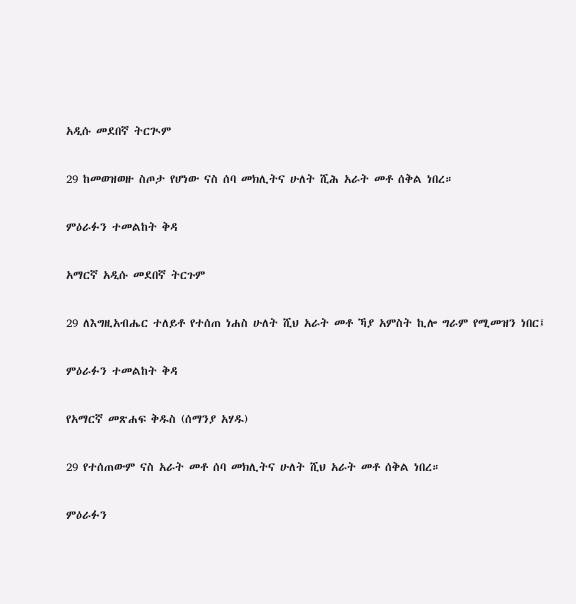አዲሱ መደበኛ ትርጒም

29 ከመወዝወዙ ስጦታ የሆነው ናስ ሰባ መክሊትና ሁለት ሺሕ አራት መቶ ሰቅል ነበረ።

ምዕራፉን ተመልከት ቅዳ

አማርኛ አዲሱ መደበኛ ትርጉም

29 ለእግዚአብሔር ተለይቶ የተሰጠ ነሐስ ሁለት ሺህ አራት መቶ ኻያ አምስት ኪሎ ግራም የሚመዝን ነበር፤

ምዕራፉን ተመልከት ቅዳ

የአማርኛ መጽሐፍ ቅዱስ (ሰማንያ አሃዱ)

29 የተሰጠውም ናስ አራት መቶ ሰባ መክሊትና ሁለት ሺህ አራት መቶ ሰቅል ነበረ።

ምዕራፉን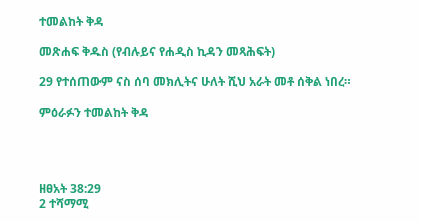ተመልከት ቅዳ

መጽሐፍ ቅዱስ (የብሉይና የሐዲስ ኪዳን መጻሕፍት)

29 የተሰጠውም ናስ ሰባ መክሊትና ሁለት ሺህ አራት መቶ ሰቅል ነበረ።

ምዕራፉን ተመልከት ቅዳ




ዘፀአት 38:29
2 ተሻማሚ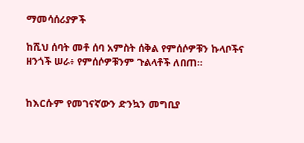ማመሳሰሪያዎች

ከሺህ ሰባት መቶ ሰባ አምስት ሰቅል የምሰሶዎቹን ኩላቦችና ዘንጎች ሠራ፥ የምሰሶዎቹንም ጉልላቶች ለበጠ።


ከእርሱም የመገናኛውን ድንኳን መግቢያ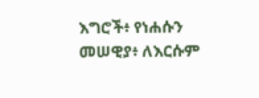እግሮች፥ የነሐሱን መሠዊያ፥ ለእርሱም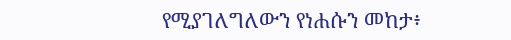የሚያገለግለውን የነሐሱን መከታ፥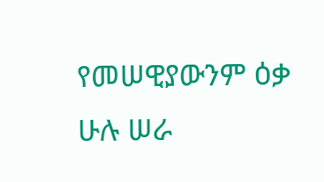የመሠዊያውንም ዕቃ ሁሉ ሠራ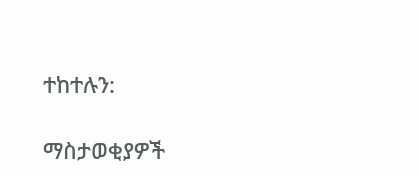ተከተሉን:

ማስታወቂያዎች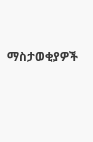ማስታወቂያዎች